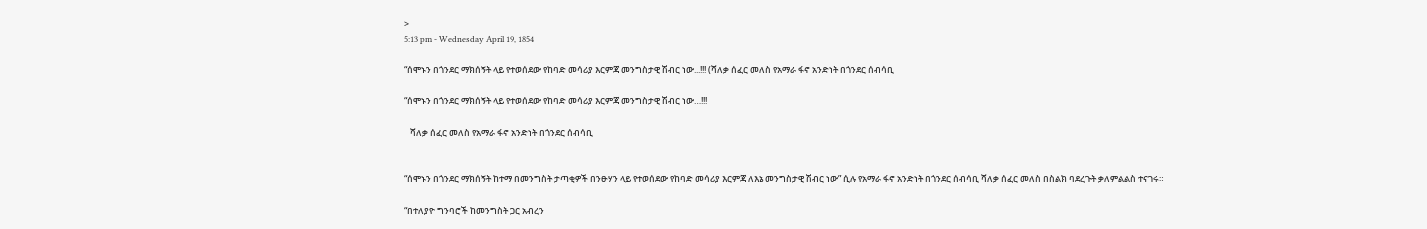>
5:13 pm - Wednesday April 19, 1854

“ሰሞኑን በጎንደር ማክሰኝት ላይ የተወሰደው የከባድ መሳሪያ እርምጃ መንግስታዊ ሽብር ነው...!!! (ሻለቃ ሰፈር መለስ የአማራ ፋኖ አንድነት በጎንደር ሰብሳቢ

“ሰሞኑን በጎንደር ማክሰኝት ላይ የተወሰደው የከባድ መሳሪያ እርምጃ መንግስታዊ ሽብር ነው…!!!

   ሻለቃ ሰፈር መለስ የአማራ ፋኖ አንድነት በጎንደር ሰብሳቢ


“ሰሞኑን በጎንደር ማክሰኝት ከተማ በመንግስት ታጣቂዎች በንፁሃን ላይ የተወሰደው የከባድ መሳሪያ እርምጃ ለእኔ መንግስታዊ ሽብር ነው” ሲሉ የአማራ ፋኖ አንድነት በጎንደር ሰብሳቢ ሻለቃ ሰፈር መለስ በስልክ ባደረጉት ቃለምልልስ ተናገሩ።

“በተለያዮ ግንባሮች ከመንግስት ጋር አብረን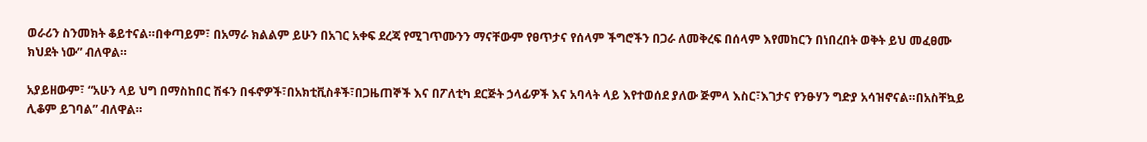ወራሪን ስንመክት ቆይተናል።በቀጣይም፣ በአማራ ክልልም ይሁን በአገር አቀፍ ደረጃ የሚገጥሙንን ማናቸውም የፀጥታና የሰላም ችግሮችን በጋራ ለመቅረፍ በሰላም እየመከርን በነበረበት ወቅት ይህ መፈፀሙ ክህደት ነው” ብለዋል።

አያይዘውም፣ “አሁን ላይ ህግ በማስከበር ሽፋን በፋኖዎች፣በአክቲቪስቶች፣በጋዜጠኞች እና በፖለቲካ ደርጅት ኃላፊዎች እና አባላት ላይ እየተወሰደ ያለው ጅምላ እስር፣እገታና የንፁሃን ግድያ አሳዝኖናል።በአስቸኳይ ሊቆም ይገባል” ብለዋል።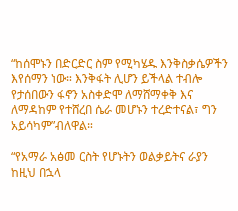“ከሰሞኑን በድርድር ስም የሚካሄዱ እንቅስቃሴዎችን እየሰማን ነው። እንቅፋት ሊሆን ይችላል ተብሎ የታሰበውን ፋኖን አስቀድሞ ለማሸማቀቅ እና ለማዳከም የተሸረበ ሴራ መሆኑን ተረድተናል፣ ግን አይሳካም”ብለዋል።

“የአማራ አፅመ ርስት የሆኑትን ወልቃይትና ራያን  ከዚህ በኋላ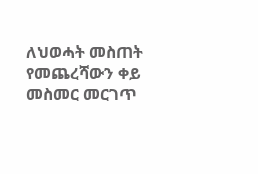ለህወሓት መስጠት የመጨረሻውን ቀይ መስመር መርገጥ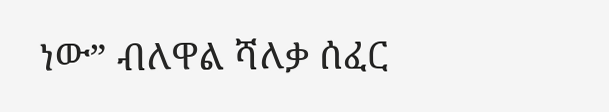ነው” ብለዋል ሻለቃ ሰፈር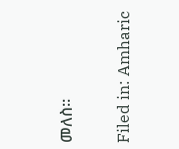መለስ።

Filed in: Amharic